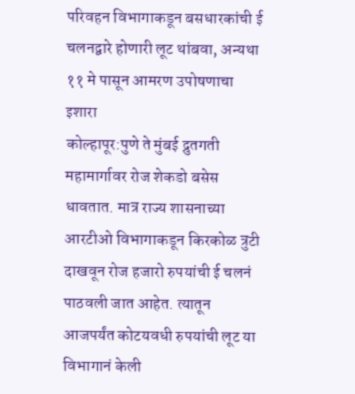परिवहन विभागाकडून बसधारकांची ई चलनद्वारे होणारी लूट थांबवा, अन्यथा ११ मे पासून आमरण उपोषणाचा इशारा
कोल्हापूर:पुणे ते मुंबई द्रुतगती महामार्गावर रोज शेकडो बसेस धावतात. मात्र राज्य शासनाच्या आरटीओ विभागाकडून किरकोळ त्रुटी दाखवून रोज हजारो रुपयांची ई चलनं पाठवली जात आहेत. त्यातून आजपर्यंत कोटयवधी रुपयांची लूट या विभागानं केली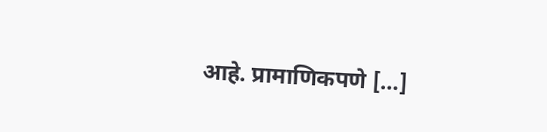आहे. प्रामाणिकपणे […]